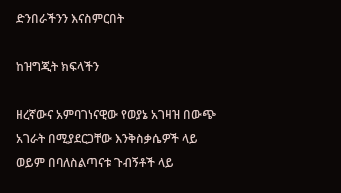ድንበራችንን እናስምርበት

ከዝግጂት ክፍላችን

ዘረኛውና አምባገነናዊው የወያኔ አገዛዝ በውጭ አገራት በሚያደርጋቸው እንቅስቃሴዎች ላይ ወይም በባለስልጣናቱ ጉብኝቶች ላይ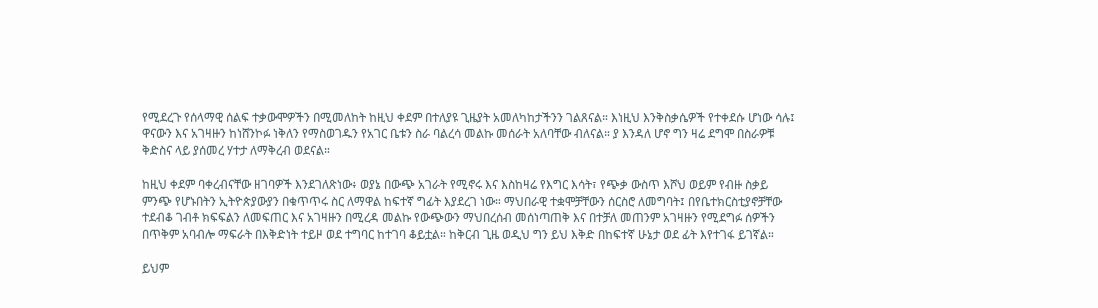የሚደረጉ የሰላማዊ ሰልፍ ተቃውሞዎችን በሚመለከት ከዚህ ቀደም በተለያዩ ጊዜያት አመለካከታችንን ገልጸናል። እነዚህ እንቅስቃሴዎች የተቀደሱ ሆነው ሳሉ፤ ዋናውን እና አገዛዙን ከነሸንኮፉ ነቅለን የማስወገዱን የአገር ቤቱን ስራ ባልረሳ መልኩ መሰራት አለባቸው ብለናል። ያ እንዳለ ሆኖ ግን ዛሬ ደግሞ በስራዎቹ ቅድስና ላይ ያሰመረ ሃተታ ለማቅረብ ወደናል።

ከዚህ ቀደም ባቀረብናቸው ዘገባዎች እንደገለጽነው፥ ወያኔ በውጭ አገራት የሚኖሩ እና እስከዛሬ የእግር እሳት፣ የጭቃ ውስጥ እሾህ ወይም የብዙ ስቃይ ምንጭ የሆኑበትን ኢትዮጵያውያን በቁጥጥሩ ስር ለማዋል ከፍተኛ ግፊት እያደረገ ነው። ማህበራዊ ተቋሞቻቸውን ሰርስሮ ለመግባት፤ በየቤተክርስቲያኖቻቸው ተደብቆ ገብቶ ክፍፍልን ለመፍጠር እና አገዛዙን በሚረዳ መልኩ የውጭውን ማህበረሰብ መሰነጣጠቅ እና በተቻለ መጠንም አገዛዙን የሚደግፉ ሰዎችን በጥቅም አባብሎ ማፍራት በእቅድነት ተይዞ ወደ ተግባር ከተገባ ቆይቷል። ከቅርብ ጊዜ ወዲህ ግን ይህ እቅድ በከፍተኛ ሁኔታ ወደ ፊት እየተገፋ ይገኛል።

ይህም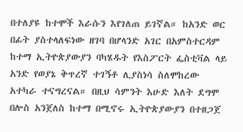በተለያዩ ከተሞች እራሱን እየገለጠ ይገኛል። ከአንድ ወር በፊት ያስተላለፍነው ዘገባ በሆላንድ አገር በአምስተርዳም ከተማ ኢትዮጵያውያን ባካሄዱት የእስፖርት ፌስቲቫል ላይ አንድ የወያኔ ቅጥረኛ ተገኝቶ ሊያስነሳ ስለሞከረው አተካራ ተናግረናል። በዚህ ሳምንት እሁድ እለት ደግሞ በሎስ አንጀለስ ከተማ በሚኖሩ ኢትዮጵያውያን በተዘጋጀ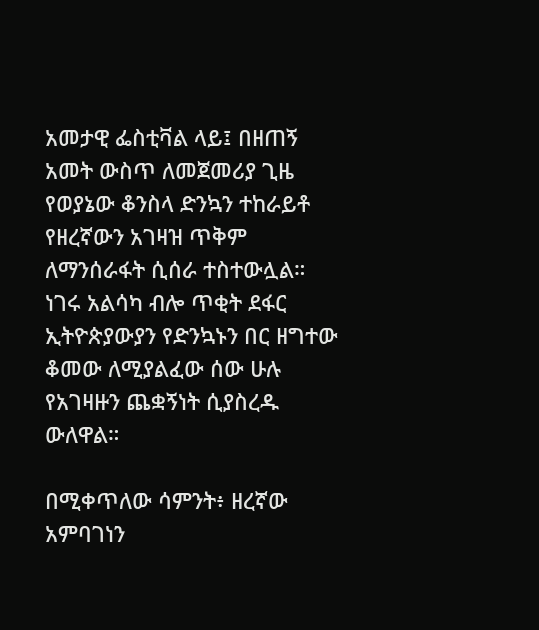አመታዊ ፌስቲቫል ላይ፤ በዘጠኝ አመት ውስጥ ለመጀመሪያ ጊዜ የወያኔው ቆንስላ ድንኳን ተከራይቶ የዘረኛውን አገዛዝ ጥቅም ለማንሰራፋት ሲሰራ ተስተውሏል። ነገሩ አልሳካ ብሎ ጥቂት ደፋር ኢትዮጵያውያን የድንኳኑን በር ዘግተው ቆመው ለሚያልፈው ሰው ሁሉ የአገዛዙን ጨቋኝነት ሲያስረዱ ውለዋል።

በሚቀጥለው ሳምንት፥ ዘረኛው አምባገነን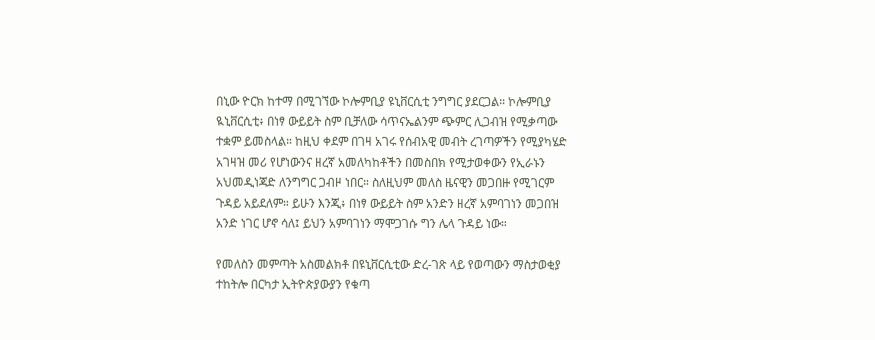በኒው ዮርክ ከተማ በሚገኘው ኮሎምቢያ ዩኒቨርሲቲ ንግግር ያደርጋል። ኮሎምቢያ ዪኒቨርሲቲ፥ በነፃ ውይይት ስም ቢቻለው ሳጥናኤልንም ጭምር ሊጋብዝ የሚቃጣው ተቋም ይመስላል። ከዚህ ቀደም በገዛ አገሩ የሰብአዊ መብት ረገጣዎችን የሚያካሄድ አገዛዝ መሪ የሆነውንና ዘረኛ አመለካከቶችን በመስበክ የሚታወቀውን የኢራኑን አህመዲነጃድ ለንግግር ጋብዞ ነበር። ስለዚህም መለስ ዜናዊን መጋበዙ የሚገርም ጉዳይ አይደለም። ይሁን እንጂ፥ በነፃ ውይይት ስም አንድን ዘረኛ አምባገነን መጋበዝ አንድ ነገር ሆኖ ሳለ፤ ይህን አምባገነን ማሞጋገሱ ግን ሌላ ጉዳይ ነው።

የመለስን መምጣት አስመልክቶ በዩኒቨርሲቲው ድረ-ገጽ ላይ የወጣውን ማስታወቂያ ተከትሎ በርካታ ኢትዮጵያውያን የቁጣ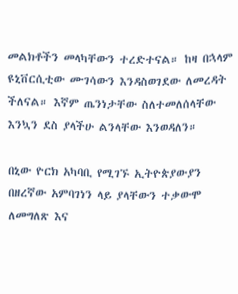መልክቶችን መላካቸውን ተረድተናል። ከዛ በኋላም ዩኒቨርሲቲው ሙገሳውን እንዳስወገደው ለመረዳት ችለናል። እኛም ጤንነታቸው ስለተመለሰላቸው እንኳን ደስ ያላችሁ ልንላቸው እንወዳለን።

በኒው ዮርክ አካባቢ የሚገኙ ኢትዮጵያውያን በዘረኛው አምባገነን ላይ ያላቸውን ተቃውሞ ለመግለጽ እና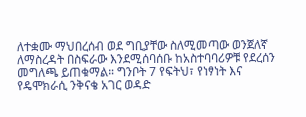ለተቋሙ ማህበረሰብ ወደ ግቢያቸው ስለሚመጣው ወንጀለኛ ለማስረዳት በስፍራው እንደሚሰባሰቡ ከአስተባባሪዎቹ የደረሰን መግለጫ ይጠቁማል። ግንቦት 7 የፍትህ፣ የነፃነት እና የዴሞክራሲ ንቅናቄ አገር ወዳድ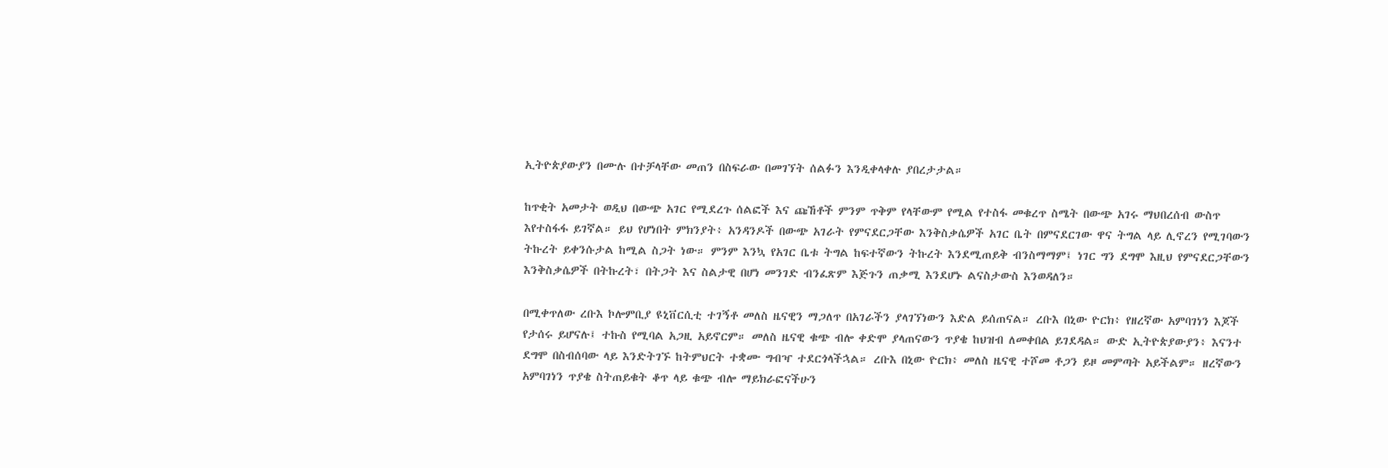ኢትዮጵያውያን በሙሉ በተቻላቸው መጠን በስፍራው በመገኘት ሰልፉን እንዲቀላቀሉ ያበረታታል።

ከጥቂት አመታት ወዲህ በውጭ አገር የሚደረጉ ሰልፎች እና ጩኸቶች ምንም ጥቅም የላቸውም የሚል የተስፋ መቁረጥ ስሜት በውጭ አገሩ ማህበረሰብ ውስጥ እየተስፋፋ ይገኛል። ይህ የሆነበት ምክንያት፥ አንዳንዶች በውጭ አገራት የምናደርጋቸው እንቅስቃሴዎች አገር ቤት በምናደርገው ዋና ትግል ላይ ሊኖረን የሚገባውን ትኩረት ይቀንሱታል ከሚል ስጋት ነው። ምንም እንኳ የአገር ቤቱ ትግል ከፍተኛውን ትኩረት እንደሚጠይቅ ብንስማማም፤ ነገር ግን ደግሞ እዚህ የምናደርጋቸውን እንቅስቃሴዎች በትኩረት፣ በትጋት እና ስልታዊ በሆነ መንገድ ብንፈጽም እጅጉን ጠቃሚ እንደሆኑ ልናስታውስ እንወዳለን።

በሚቀጥለው ረቡእ ኮሎምቢያ ዩኒቨርሲቲ ተገኝቶ መለስ ዜናዊን ማጋለጥ በአገራችን ያላገኘነውን እድል ይሰጠናል። ረቡእ በኒው ዮርክ፥ የዘረኛው አምባገነን እጆች የታሰሩ ይሆናሉ፤ ተኩስ የሚባል አጋዚ አይኖርም። መለስ ዜናዊ ቁጭ ብሎ ቀድሞ ያላጠናውን ጥያቄ ከህዝብ ለመቀበል ይገደዳል። ውድ ኢትዮጵያውያን፥ እናንተ ደግሞ በስብሰባው ላይ እንድትገኙ ከትምህርት ተቋሙ ግብዣ ተደርጎላችኋል። ረቡእ በኒው ዮርክ፥ መለስ ዜናዊ ተሾመ ቶጋን ይዞ መምጣት አይችልም። ዘረኛውን አምባገነን ጥያቄ ስትጠይቁት ቆጥ ላይ ቁጭ ብሎ ማይክራፎናችሁን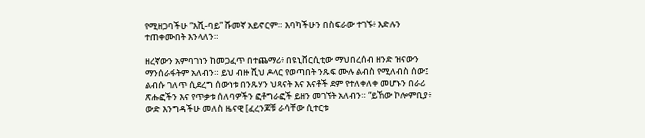የሚዘጋባችሁ “እሺ-ባይ” ሹመኛ አይኖርም። እባካችሁን በስፍራው ተገኙ፥ እድሉን ተጠቀሙበት እንላለን።

ዘረኛውን አምባገነን ከመጋፈጥ በተጨማሪ፥ በዩኒቨርሲቲው ማህበረሰብ ዘንድ ዝናውን ማንሰራፋትም አለብን። ይህ ብዙ ሺህ ዶላር የወጣበት ንጹፍ ሙሉ ልብስ የሚለብስ ሰው፤ ልብሱ ገለጥ ሲደረግ ሰውነቱ በንጹሃን ህጻናት እና እናቶች ደም የተለቀለቀ መሆኑን በራሪ ጽሑፎችን እና የጥቃቱ ሰለባዎችን ፎቶግራፎች ይዘን መገኘት አለብን። “ይኸው ኮሎምቢያ፥ ውድ እንግዳችሁ መለስ ዜናዊ [ፈረንጆቹ ራሳቸው ሲተርቱ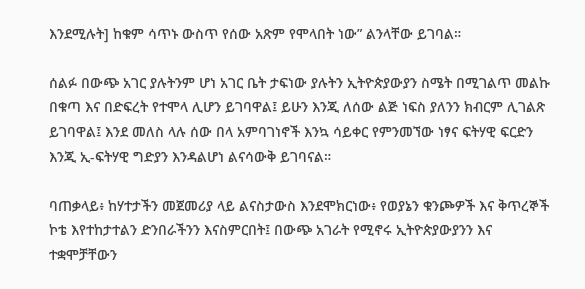እንደሚሉት] ከቁም ሳጥኑ ውስጥ የሰው አጽም የሞላበት ነው” ልንላቸው ይገባል።

ሰልፉ በውጭ አገር ያሉትንም ሆነ አገር ቤት ታፍነው ያሉትን ኢትዮጵያውያን ስሜት በሚገልጥ መልኩ በቁጣ እና በድፍረት የተሞላ ሊሆን ይገባዋል፤ ይሁን እንጂ ለሰው ልጅ ነፍስ ያለንን ክብርም ሊገልጽ ይገባዋል፤ እንደ መለስ ላሉ ሰው በላ አምባገነኖች እንኳ ሳይቀር የምንመኘው ነፃና ፍትሃዊ ፍርድን እንጂ ኢ-ፍትሃዊ ግድያን እንዳልሆነ ልናሳውቅ ይገባናል።

ባጠቃላይ፥ ከሃተታችን መጀመሪያ ላይ ልናስታውስ እንደሞክርነው፥ የወያኔን ቁንጮዎች እና ቅጥረኞች ኮቴ እየተከታተልን ድንበራችንን እናስምርበት፤ በውጭ አገራት የሚኖሩ ኢትዮጵያውያንን እና ተቋሞቻቸውን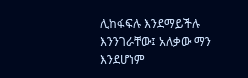ሊከፋፍሉ እንደማይችሉ እንንገራቸው፤ አለቃው ማን እንደሆነም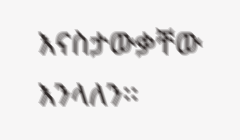እናስታውቃቸው እንላለን።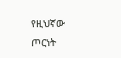የዚህኛው ጦርነት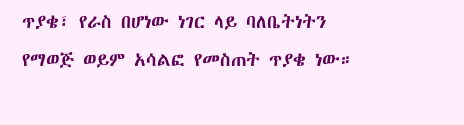ጥያቄ፣ የራስ በሆነው ነገር ላይ ባለቤትነትን የማወጅ ወይም አሳልፎ የመስጠት ጥያቄ ነው።